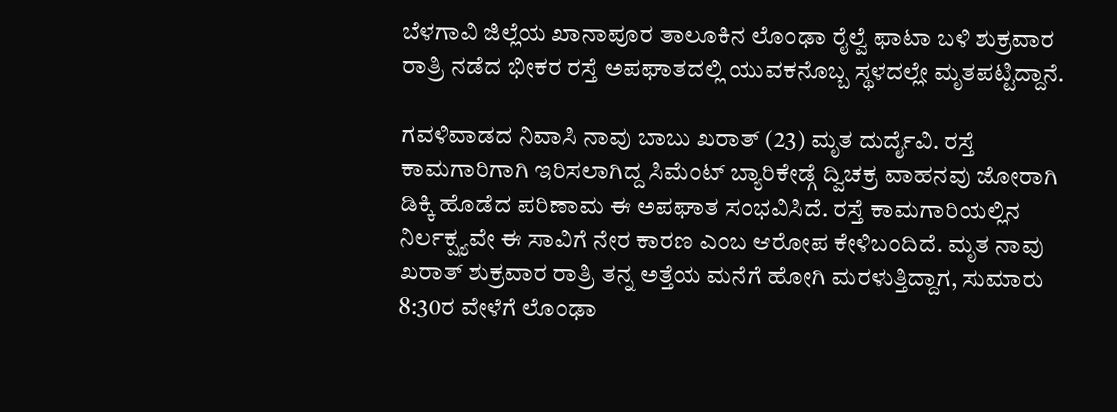ಬೆಳಗಾವಿ ಜಿಲ್ಲೆಯ ಖಾನಾಪೂರ ತಾಲೂಕಿನ ಲೊಂಢಾ ರೈಲ್ವೆ ಫಾಟಾ ಬಳಿ ಶುಕ್ರವಾರ ರಾತ್ರಿ ನಡೆದ ಭೀಕರ ರಸ್ತೆ ಅಪಘಾತದಲ್ಲಿ ಯುವಕನೊಬ್ಬ ಸ್ಥಳದಲ್ಲೇ ಮೃತಪಟ್ಟಿದ್ದಾನೆ.

ಗವಳಿವಾಡದ ನಿವಾಸಿ ನಾವು ಬಾಬು ಖರಾತ್ (23) ಮೃತ ದುರ್ದೈವಿ. ರಸ್ತೆ ಕಾಮಗಾರಿಗಾಗಿ ಇರಿಸಲಾಗಿದ್ದ ಸಿಮೆಂಟ್ ಬ್ಯಾರಿಕೇಡ್ಗೆ ದ್ವಿಚಕ್ರ ವಾಹನವು ಜೋರಾಗಿ ಡಿಕ್ಕಿ ಹೊಡೆದ ಪರಿಣಾಮ ಈ ಅಪಘಾತ ಸಂಭವಿಸಿದೆ. ರಸ್ತೆ ಕಾಮಗಾರಿಯಲ್ಲಿನ ನಿರ್ಲಕ್ಷ್ಯವೇ ಈ ಸಾವಿಗೆ ನೇರ ಕಾರಣ ಎಂಬ ಆರೋಪ ಕೇಳಿಬಂದಿದೆ. ಮೃತ ನಾವು ಖರಾತ್ ಶುಕ್ರವಾರ ರಾತ್ರಿ ತನ್ನ ಅತ್ತೆಯ ಮನೆಗೆ ಹೋಗಿ ಮರಳುತ್ತಿದ್ದಾಗ, ಸುಮಾರು 8:30ರ ವೇಳೆಗೆ ಲೊಂಢಾ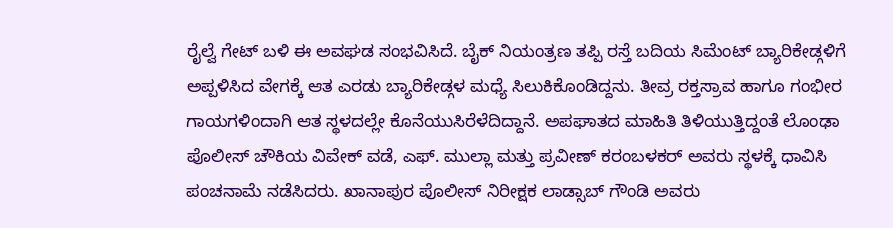ರೈಲ್ವೆ ಗೇಟ್ ಬಳಿ ಈ ಅವಘಡ ಸಂಭವಿಸಿದೆ. ಬೈಕ್ ನಿಯಂತ್ರಣ ತಪ್ಪಿ ರಸ್ತೆ ಬದಿಯ ಸಿಮೆಂಟ್ ಬ್ಯಾರಿಕೇಡ್ಗಳಿಗೆ ಅಪ್ಪಳಿಸಿದ ವೇಗಕ್ಕೆ ಆತ ಎರಡು ಬ್ಯಾರಿಕೇಡ್ಗಳ ಮಧ್ಯೆ ಸಿಲುಕಿಕೊಂಡಿದ್ದನು. ತೀವ್ರ ರಕ್ತಸ್ರಾವ ಹಾಗೂ ಗಂಭೀರ ಗಾಯಗಳಿಂದಾಗಿ ಆತ ಸ್ಥಳದಲ್ಲೇ ಕೊನೆಯುಸಿರೆಳೆದಿದ್ದಾನೆ. ಅಪಘಾತದ ಮಾಹಿತಿ ತಿಳಿಯುತ್ತಿದ್ದಂತೆ ಲೊಂಢಾ ಪೊಲೀಸ್ ಚೌಕಿಯ ವಿವೇಕ್ ವಡೆ, ಎಫ್. ಮುಲ್ಲಾ ಮತ್ತು ಪ್ರವೀಣ್ ಕರಂಬಳಕರ್ ಅವರು ಸ್ಥಳಕ್ಕೆ ಧಾವಿಸಿ ಪಂಚನಾಮೆ ನಡೆಸಿದರು. ಖಾನಾಪುರ ಪೊಲೀಸ್ ನಿರೀಕ್ಷಕ ಲಾಡ್ಸಾಬ್ ಗೌಂಡಿ ಅವರು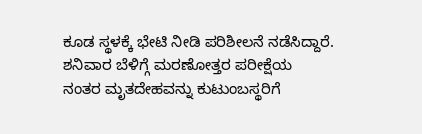ಕೂಡ ಸ್ಥಳಕ್ಕೆ ಭೇಟಿ ನೀಡಿ ಪರಿಶೀಲನೆ ನಡೆಸಿದ್ದಾರೆ. ಶನಿವಾರ ಬೆಳಿಗ್ಗೆ ಮರಣೋತ್ತರ ಪರೀಕ್ಷೆಯ ನಂತರ ಮೃತದೇಹವನ್ನು ಕುಟುಂಬಸ್ಥರಿಗೆ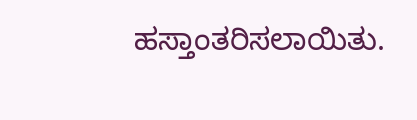ಹಸ್ತಾಂತರಿಸಲಾಯಿತು.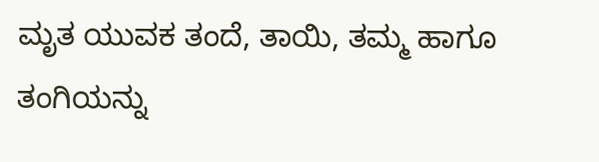ಮೃತ ಯುವಕ ತಂದೆ, ತಾಯಿ, ತಮ್ಮ ಹಾಗೂ ತಂಗಿಯನ್ನು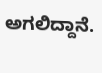ಅಗಲಿದ್ದಾನೆ.